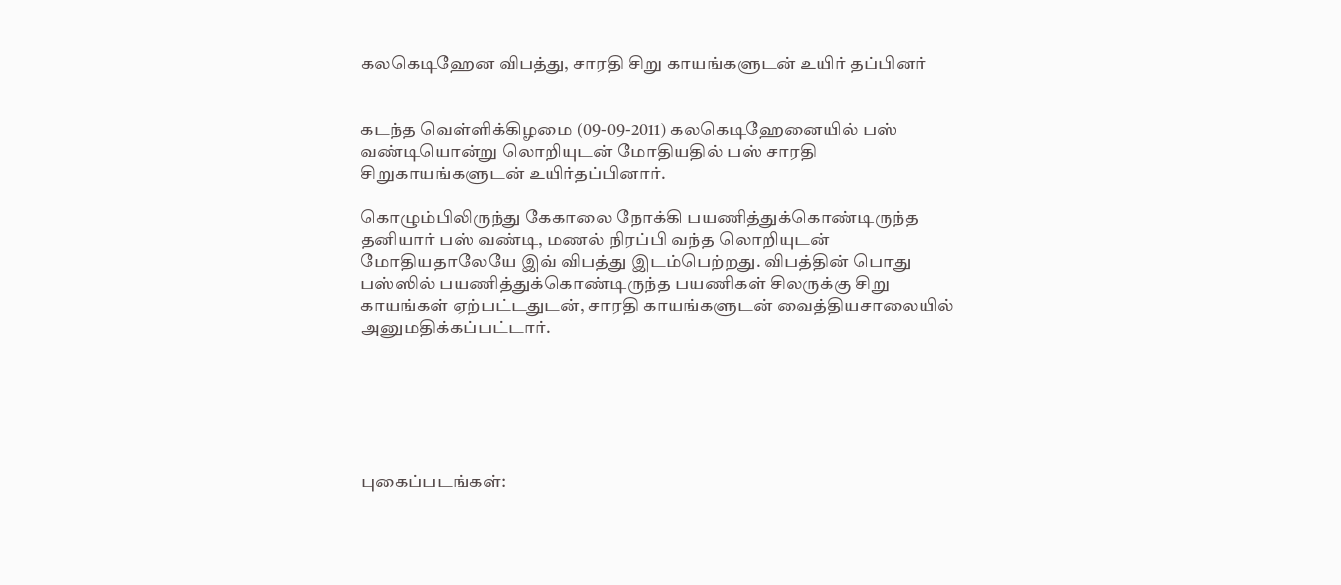கலகெடிஹேன விபத்து, சாரதி சிறு காயங்களுடன் உயிர் தப்பினர்


கடந்த வெள்ளிக்கிழமை (09-09-2011) கலகெடிஹேனையில் பஸ் வண்டியொன்று லொறியுடன் மோதியதில் பஸ் சாரதி சிறுகாயங்களுடன் உயிர்தப்பினார்.

கொழும்பிலிருந்து கேகாலை நோக்கி பயணித்துக்கொண்டிருந்த தனியார் பஸ் வண்டி, மணல் நிரப்பி வந்த லொறியுடன் மோதியதாலேயே இவ் விபத்து இடம்பெற்றது. விபத்தின் பொது பஸ்ஸில் பயணித்துக்கொண்டிருந்த பயணிகள் சிலருக்கு சிறு காயங்கள் ஏற்பட்டதுடன், சாரதி காயங்களுடன் வைத்தியசாலையில் அனுமதிக்கப்பட்டார்.






புகைப்படங்கள்: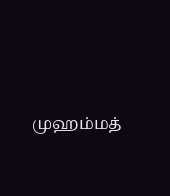முஹம்மத்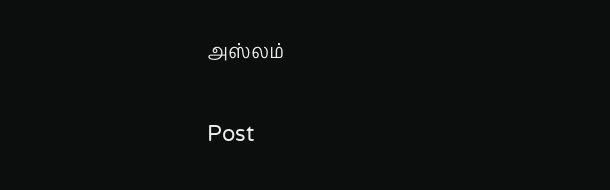அஸ்லம்

Post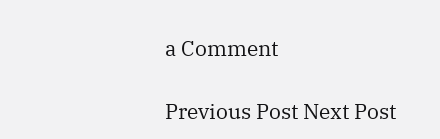a Comment

Previous Post Next Post